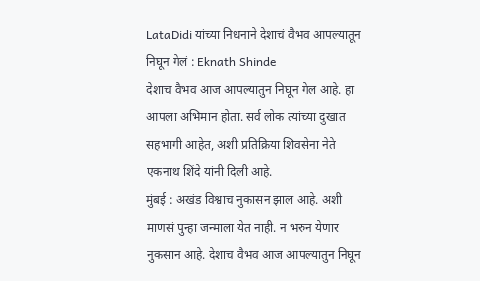LataDidi यांच्या निधनाने देशाचं वैभव आपल्यातून निघून गेलं : Eknath Shinde
देशाच वैभव आज आपल्यातुन निघून गेल आहे. हा आपला अभिमान होता. सर्व लोक त्यांच्या दुखात सहभागी आहेत, अशी प्रतिक्रिया शिवसेना नेते एकनाथ शिंदे यांनी दिली आहे.
मुंबई : अखंड विश्वाच नुकासन झाल आहे. अशी माणसं पुन्हा जन्माला येत नाही. न भरुन येणार नुकसान आहे. देशाच वैभव आज आपल्यातुन निघून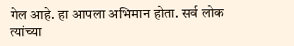गेल आहे. हा आपला अभिमान होता. सर्व लोक त्यांच्या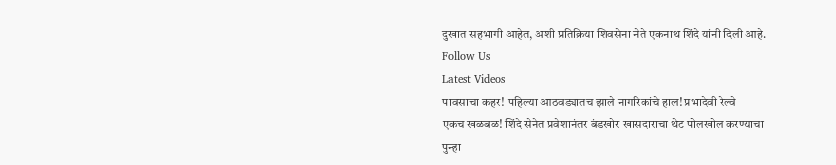दुखात सहभागी आहेत, अशी प्रतिक्रिया शिवसेना नेते एकनाथ शिंदे यांनी दिली आहे.
Follow Us
Latest Videos
पावसाचा कहर! पहिल्या आठवड्यातच झाले नागरिकांचे हाल! प्रभादेवी रेल्वे
एकच खळबळ! शिंदे सेनेत प्रवेशानंतर बंडखोर खासदाराचा थेट पोलखोल करण्याचा
पुन्हा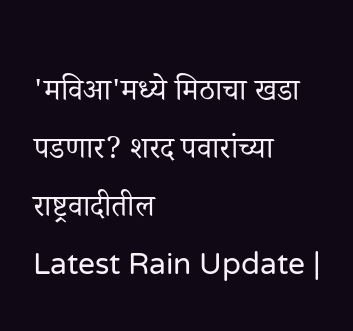'मविआ'मध्ये मिठाचा खडा पडणार? शरद पवारांच्या राष्ट्रवादीतील
Latest Rain Update |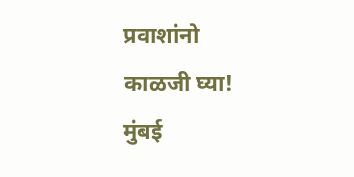प्रवाशांनो काळजी घ्या! मुंबई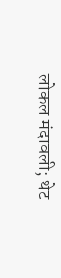लोकल मंदावली; थेट